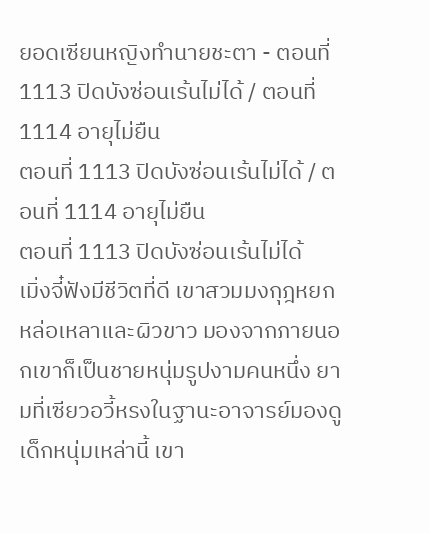ยอดเซียนหญิงทำนายชะตา - ตอนที่ 1113 ปิดบังซ่อนเร้นไม่ได้ / ตอนที่ 1114 อายุไม่ยืน
ตอนที่ 1113 ปิดบังซ่อนเร้นไม่ได้ / ตอนที่ 1114 อายุไม่ยืน
ตอนที่ 1113 ปิดบังซ่อนเร้นไม่ได้
เมิ่งจี๋ฟังมีชีวิตที่ดี เขาสวมมงกุฎหยก หล่อเหลาและผิวขาว มองจากภายนอกเขาก็เป็นชายหนุ่มรูปงามคนหนึ่ง ยามที่เซียวอวี้หรงในฐานะอาจารย์มองดูเด็กหนุ่มเหล่านี้ เขา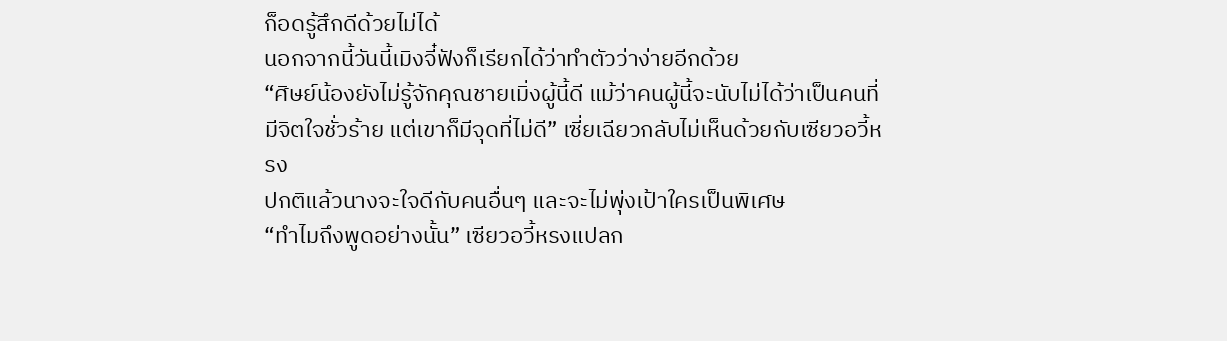ก็อดรู้สึกดีด้วยไม่ได้
นอกจากนี้วันนี้เมิงจี๋ฟังก็เรียกได้ว่าทำตัวว่าง่ายอีกด้วย
“ศิษย์น้องยังไม่รู้จักคุณชายเมิ่งผู้นี้ดี แม้ว่าคนผู้นี้จะนับไม่ได้ว่าเป็นคนที่มีจิตใจชั่วร้าย แต่เขาก็มีจุดที่ไม่ดี” เซี่ยเฉียวกลับไม่เห็นด้วยกับเซียวอวี้หรง
ปกติแล้วนางจะใจดีกับคนอื่นๆ และจะไม่พุ่งเป้าใครเป็นพิเศษ
“ทำไมถึงพูดอย่างนั้น” เซียวอวี้หรงแปลก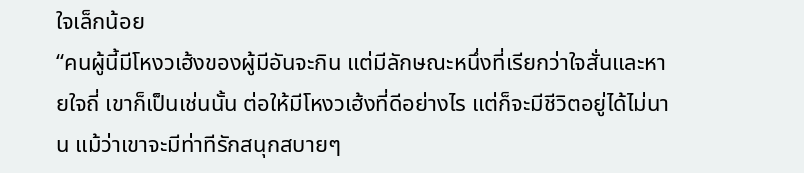ใจเล็กน้อย
“คนผู้นี้มีโหงวเฮ้งของผู้มีอันจะกิน แต่มีลักษณะหนึ่งที่เรียกว่าใจสั่นและหายใจถี่ เขาก็เป็นเช่นนั้น ต่อให้มีโหงวเฮ้งที่ดีอย่างไร แต่ก็จะมีชีวิตอยู่ได้ไม่นาน แม้ว่าเขาจะมีท่าทีรักสนุกสบายๆ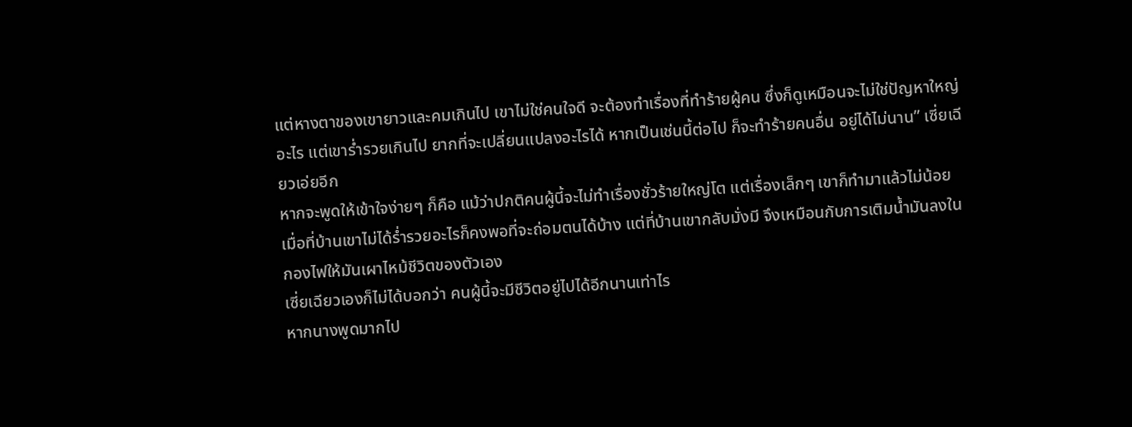แต่หางตาของเขายาวและคมเกินไป เขาไม่ใช่คนใจดี จะต้องทำเรื่องที่ทำร้ายผู้คน ซึ่งก็ดูเหมือนจะไม่ใช่ปัญหาใหญ่อะไร แต่เขาร่ำรวยเกินไป ยากที่จะเปลี่ยนแปลงอะไรได้ หากเป็นเช่นนี้ต่อไป ก็จะทำร้ายคนอื่น อยู่ได้ไม่นาน” เซี่ยเฉียวเอ่ยอีก
หากจะพูดให้เข้าใจง่ายๆ ก็คือ แม้ว่าปกติคนผู้นี้จะไม่ทำเรื่องชั่วร้ายใหญ่โต แต่เรื่องเล็กๆ เขาก็ทำมาแล้วไม่น้อย เมื่อที่บ้านเขาไม่ได้ร่ำรวยอะไรก็คงพอที่จะถ่อมตนได้บ้าง แต่ที่บ้านเขากลับมั่งมี จึงเหมือนกับการเติมน้ำมันลงในกองไฟให้มันเผาไหม้ชีวิตของตัวเอง
เซี่ยเฉียวเองก็ไม่ได้บอกว่า คนผู้นี้จะมีชีวิตอยู่ไปได้อีกนานเท่าไร
หากนางพูดมากไป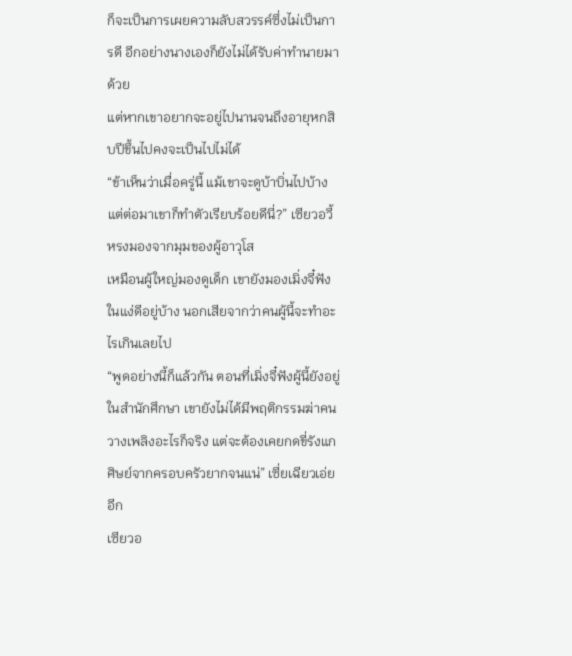ก็จะเป็นการเผยความลับสวรรค์ซึ่งไม่เป็นการดี อีกอย่างนางเองก็ยังไม่ได้รับค่าทำนายมาด้วย
แต่หากเขาอยากจะอยู่ไปนานจนถึงอายุหกสิบปีขึ้นไปคงจะเป็นไปไม่ได้
“ข้าเห็นว่าเมื่อครู่นี้ แม้เขาจะดูบ้าบิ่นไปบ้าง แต่ต่อมาเขาก็ทำตัวเรียบร้อยดีนี่?” เซียวอวี้หรงมองจากมุมของผู้อาวุโส
เหมือนผู้ใหญ่มองดูเด็ก เขายังมองเมิ่งจี๋ฟังในแง่ดีอยู่บ้าง นอกเสียจากว่าคนผู้นี้จะทำอะไรเกินเลยไป
“พูดอย่างนี้ก็แล้วกัน ตอนที่เมิ่งจี๋ฟังผู้นี้ยังอยู่ในสำนักศึกษา เขายังไม่ได้มีพฤติกรรมฆ่าคนวางเพลิงอะไรก็จริง แต่จะต้องเคยกดขี่รังแกศิษย์จากครอบครัวยากจนแน่” เซี่ยเฉียวเอ่ยอีก
เซียวอ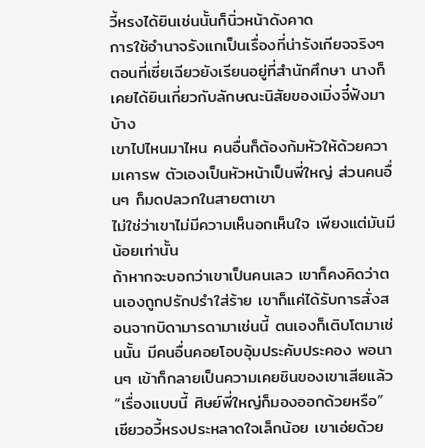วี้หรงได้ยินเช่นนั้นก็นิ่วหน้าดังคาด
การใช้อำนาจรังแกเป็นเรื่องที่น่ารังเกียจจริงๆ
ตอนที่เซี่ยเฉียวยังเรียนอยู่ที่สำนักศึกษา นางก็เคยได้ยินเกี่ยวกับลักษณะนิสัยของเมิ่งจี๋ฟังมาบ้าง
เขาไปไหนมาไหน คนอื่นก็ต้องก้มหัวให้ด้วยความเคารพ ตัวเองเป็นหัวหน้าเป็นพี่ใหญ่ ส่วนคนอื่นๆ ก็มดปลวกในสายตาเขา
ไม่ใช่ว่าเขาไม่มีความเห็นอกเห็นใจ เพียงแต่มันมีน้อยเท่านั้น
ถ้าหากจะบอกว่าเขาเป็นคนเลว เขาก็คงคิดว่าตนเองถูกปรักปรำใส่ร้าย เขาก็แค่ได้รับการสั่งสอนจากบิดามารดามาเช่นนี้ ตนเองก็เติบโตมาเช่นนั้น มีคนอื่นคอยโอบอุ้มประคับประคอง พอนานๆ เข้าก็กลายเป็นความเคยชินของเขาเสียแล้ว
“เรื่องแบบนี้ ศิษย์พี่ใหญ่ก็มองออกด้วยหรือ” เซียวอวี้หรงประหลาดใจเล็กน้อย เขาเอ่ยด้วย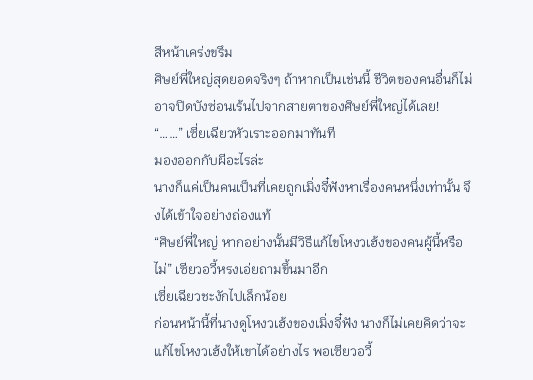สีหน้าเคร่งขรึม
ศิษย์พี่ใหญ่สุดยอดจริงๆ ถ้าหากเป็นเช่นนี้ ชีวิตของคนอื่นก็ไม่อาจปิดบังซ่อนเร้นไปจากสายตาของศิษย์พี่ใหญ่ได้เลย!
“……” เซี่ยเฉียวหัวเราะออกมาทันที
มองออกกับผีอะไรล่ะ
นางก็แค่เป็นคนเป็นที่เคยถูกเมิ่งจี๋ฟังหาเรื่องคนหนึ่งเท่านั้น จึงได้เข้าใจอย่างถ่องแท้
“ศิษย์พี่ใหญ่ หากอย่างนั้นมีวิธีแก้ไขโหงวเฮ้งของคนผู้นี้หรือไม่” เซียวอวี้หรงเอ่ยถามขึ้นมาอีก
เซี่ยเฉียวชะงักไปเล็กน้อย
ก่อนหน้านี้ที่นางดูโหงวเฮ้งของเมิ่งจี๋ฟัง นางก็ไม่เคยคิดว่าจะแก้ไขโหงวเฮ้งให้เขาได้อย่างไร พอเซียวอวี้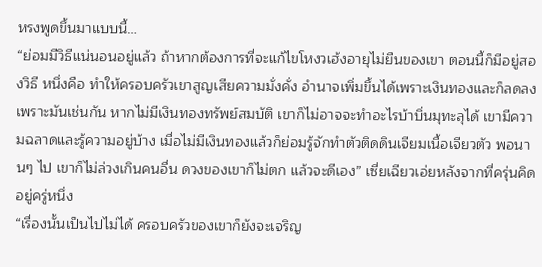หรงพูดขึ้นมาแบบนี้…
“ย่อมมีวิธีแน่นอนอยู่แล้ว ถ้าหากต้องการที่จะแก้ไขโหงวเฮ้งอายุไม่ยืนของเขา ตอนนี้ก็มีอยู่สองวิธี หนึ่งคือ ทำให้ครอบครัวเขาสูญเสียความมั่งคั่ง อำนาจเพิ่มขึ้นได้เพราะเงินทองและก็ลดลงเพราะมันเช่นกัน หากไม่มีเงินทองทรัพย์สมบัติ เขาก็ไม่อาจจะทำอะไรบ้าบิ่นมุทะลุได้ เขามีความฉลาดและรู้ความอยู่บ้าง เมื่อไม่มีเงินทองแล้วก็ย่อมรู้จักทำตัวติดดินเจียมเนื้อเจียวตัว พอนานๆ ไป เขาก็ไม่ล่วงเกินคนอื่น ดวงของเขาก็ไม่ตก แล้วจะดีเอง” เซี่ยเฉียวเอ่ยหลังจากที่ครุ่นคิดอยู่ครู่หนึ่ง
“เรื่องนั้นเป็นไปไม่ได้ ครอบครัวของเขาก็ยังจะเจริญ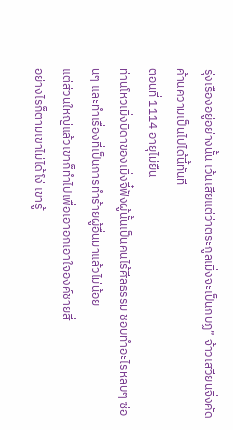รุ่งเรืองอยู่อย่างนั้น เว้นเสียแต่ว่าตระกูลเมิ่งจะเป็นกบฏ” จ้าวเสวียนจิ่งคัดค้านความเป็นไปได้นี้ทันที
ตอนที่ 1114 อายุไม่ยืน
ท่านโหวเมิ่งบิดาของเมิ่งจี๋ฟังผู้นั้นเป็นคนไร้ศีลธรรม ชอบทำอะไรหลบๆ ซ่อนๆ และทำเรื่องที่เป็นการทำร้ายผู้อื่นมาแล้วไม่น้อย
แต่ส่วนใหญ่แล้วเขาก็ทำไปเพื่อเอาอกเอาใจองค์ชายสี่
อย่างไรก็ตามเขาไม่ได้โง่ เขารู้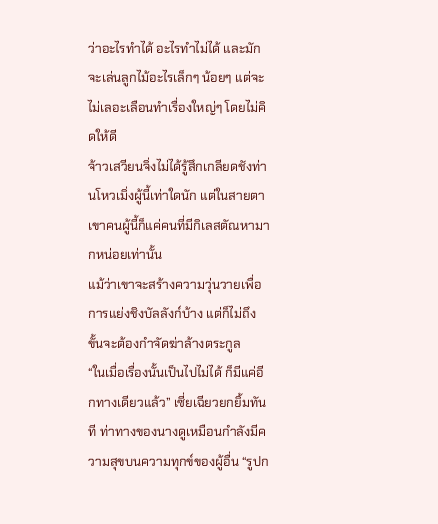ว่าอะไรทำได้ อะไรทำไม่ได้ และมักจะเล่นลูกไม้อะไรเล็กๆ น้อยๆ แต่จะไม่เลอะเลือนทำเรื่องใหญ่ๆ โดยไม่คิดให้ดี
จ้าวเสวียนจิ่งไม่ได้รู้สึกเกลียดชังท่านโหวเมิ่งผู้นี้เท่าใดนัก แต่ในสายตาเขาคนผู้นี้ก็แค่คนที่มีกิเลสตัณหามากหน่อยเท่านั้น
แม้ว่าเขาจะสร้างความวุ่นวายเพื่อการแย่งชิงบัลลังก์บ้าง แต่ก็ไม่ถึงขั้นจะต้องกำจัดฆ่าล้างตระกูล
“ในเมื่อเรื่องนั้นเป็นไปไม่ได้ ก็มีแค่อีกทางเดียวแล้ว” เซี่ยเฉียวยกยิ้มทันที ท่าทางของนางดูเหมือนกำลังมีความสุขบนความทุกข์ของผู้อื่น “รูปก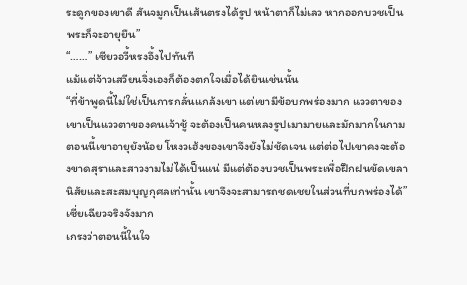ระดูกของเขาดี สันจมูกเป็นเส้นตรงได้รูป หน้าตาก็ไม่เลว หากออกบวชเป็นพระก็จะอายุยืน”
“……” เซียวอวี้หรงอึ้งไปทันที
แม้แต่จ้าวเสวียนจิ่งเองก็ต้องตกใจเมื่อได้ยินเช่นนั้น
“ที่ข้าพูดนี้ไม่ใช่เป็นการกลั่นแกล้งเขา แต่เขามีข้อบกพร่องมาก แววตาของเขาเป็นแววตาของคนเจ้าชู้ จะต้องเป็นคนหลงรูปเมามายและมักมากในกาม ตอนนี้เขาอายุยังน้อย โหงวเฮ้งของเขาจึงยังไม่ชัดเจน แต่ต่อไปเขาคงจะต้องขาดสุราและสาวงามไม่ได้เป็นแน่ มีแต่ต้องบวชเป็นพระเพื่อฝึกฝนขัดเขลานิสัยและสะสมบุญกุศลเท่านั้น เขาจึงจะสามารถชดเชยในส่วนที่บกพร่องได้” เซี่ยเฉียวจริงจังมาก
เกรงว่าตอนนี้ในใจ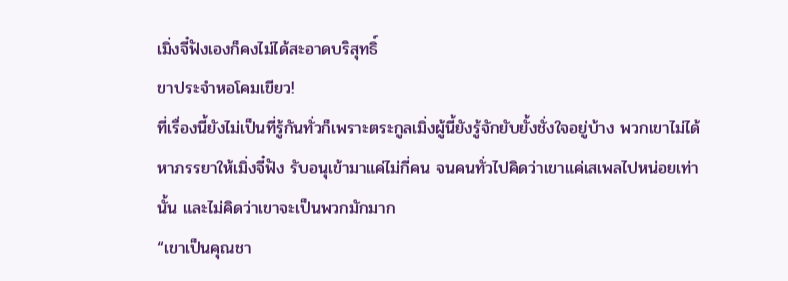เมิ่งจี๋ฟังเองก็คงไม่ได้สะอาดบริสุทธิ์
ขาประจำหอโคมเขียว!
ที่เรื่องนี้ยังไม่เป็นที่รู้กันทั่วก็เพราะตระกูลเมิ่งผู้นี้ยังรู้จักยับยั้งชั่งใจอยู่บ้าง พวกเขาไม่ได้หาภรรยาให้เมิ่งจี๋ฟัง รับอนุเข้ามาแค่ไม่กี่คน จนคนทั่วไปคิดว่าเขาแค่เสเพลไปหน่อยเท่านั้น และไม่คิดว่าเขาจะเป็นพวกมักมาก
“เขาเป็นคุณชา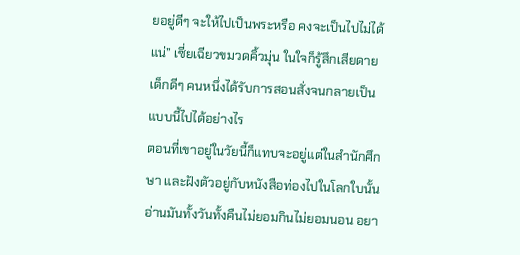ยอยู่ดีๆ จะให้ไปเป็นพระหรือ คงจะเป็นไปไม่ได้แน่” เซี่ยเฉียวขมวดคิ้วมุ่น ในใจก็รู้สึกเสียดาย
เด็กดีๆ คนหนึ่งได้รับการสอนสั่งจนกลายเป็นแบบนี้ไปได้อย่างไร
ตอนที่เขาอยู่ในวัยนี้ก็แทบจะอยู่แต่ในสำนักศึกษา และฝังตัวอยู่กับหนังสือท่องไปในโลกใบนั้น อ่านมันทั้งวันทั้งคืนไม่ยอมกินไม่ยอมนอน อยา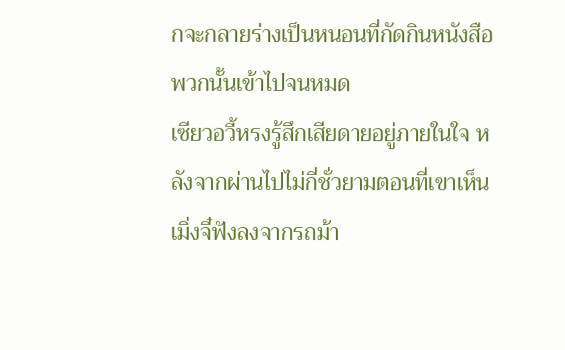กจะกลายร่างเป็นหนอนที่กัดกินหนังสือพวกนั้นเข้าไปจนหมด
เซียวอวี้หรงรู้สึกเสียดายอยู่ภายในใจ หลังจากผ่านไปไม่กี่ชั่วยามตอนที่เขาเห็นเมิ่งจี๋ฟังลงจากรถม้า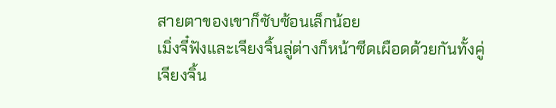สายตาของเขาก็ซับซ้อนเล็กน้อย
เมิ่งจี๋ฟังและเจียงจิ้นลู่ต่างก็หน้าซีดเผือดด้วยกันทั้งคู่
เจียงจิ้น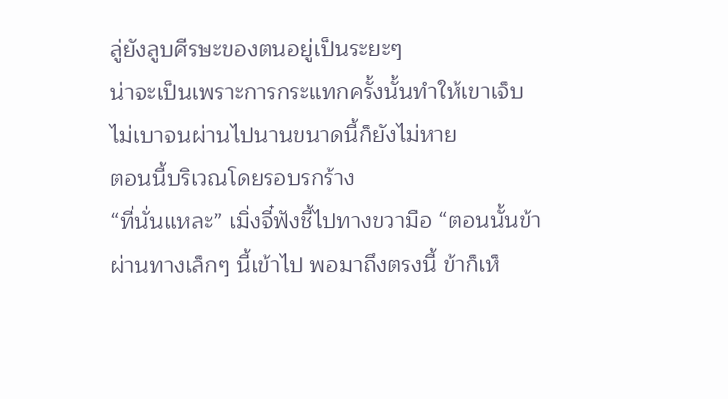ลู่ยังลูบศีรษะของตนอยู่เป็นระยะๆ
น่าจะเป็นเพราะการกระแทกครั้งนั้นทำให้เขาเจ็บไม่เบาจนผ่านไปนานขนาดนี้ก็ยังไม่หาย
ตอนนี้บริเวณโดยรอบรกร้าง
“ที่นั่นแหละ” เมิ่งจี๋ฟังชี้ไปทางขวามือ “ตอนนั้นข้าผ่านทางเล็กๆ นี้เข้าไป พอมาถึงตรงนี้ ข้าก็เห็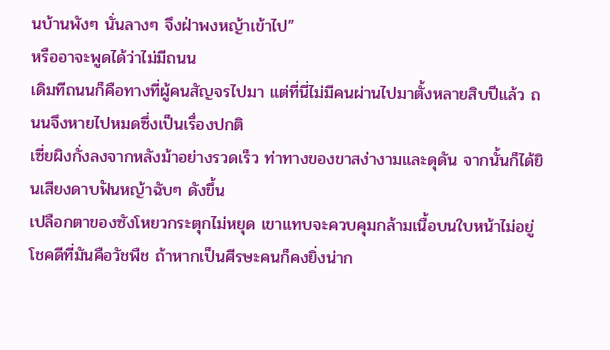นบ้านพังๆ นั่นลางๆ จึงฝ่าพงหญ้าเข้าไป”
หรืออาจะพูดได้ว่าไม่มีถนน
เดิมทีถนนก็คือทางที่ผู้คนสัญจรไปมา แต่ที่นี่ไม่มีคนผ่านไปมาตั้งหลายสิบปีแล้ว ถนนจึงหายไปหมดซึ่งเป็นเรื่องปกติ
เซี่ยผิงกั่งลงจากหลังม้าอย่างรวดเร็ว ท่าทางของขาสง่างามและดุดัน จากนั้นก็ได้ยินเสียงดาบฟันหญ้าฉับๆ ดังขึ้น
เปลือกตาของซังโหยวกระตุกไม่หยุด เขาแทบจะควบคุมกล้ามเนื้อบนใบหน้าไม่อยู่
โชคดีที่มันคือวัชพืช ถ้าหากเป็นศีรษะคนก็คงยิ่งน่าก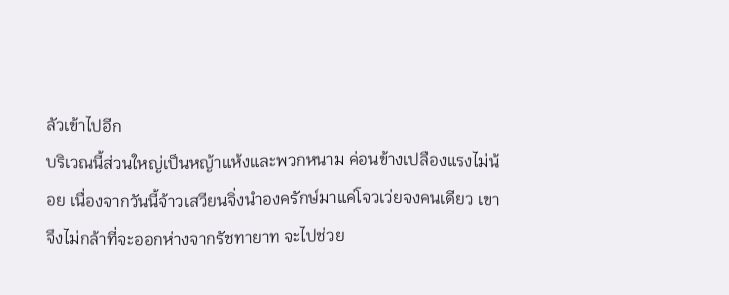ลัวเข้าไปอีก
บริเวณนี้ส่วนใหญ่เป็นหญ้าแห้งและพวกหนาม ค่อนข้างเปลืองแรงไม่น้อย เนื่องจากวันนี้จ้าวเสวียนจิ่งนำองครักษ์มาแค่โจวเว่ยจงคนเดียว เขาจึงไม่กล้าที่จะออกห่างจากรัชทายาท จะไปช่วย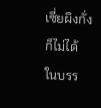เซี่ยผิงกั่งก็ไม่ได้
ในบรร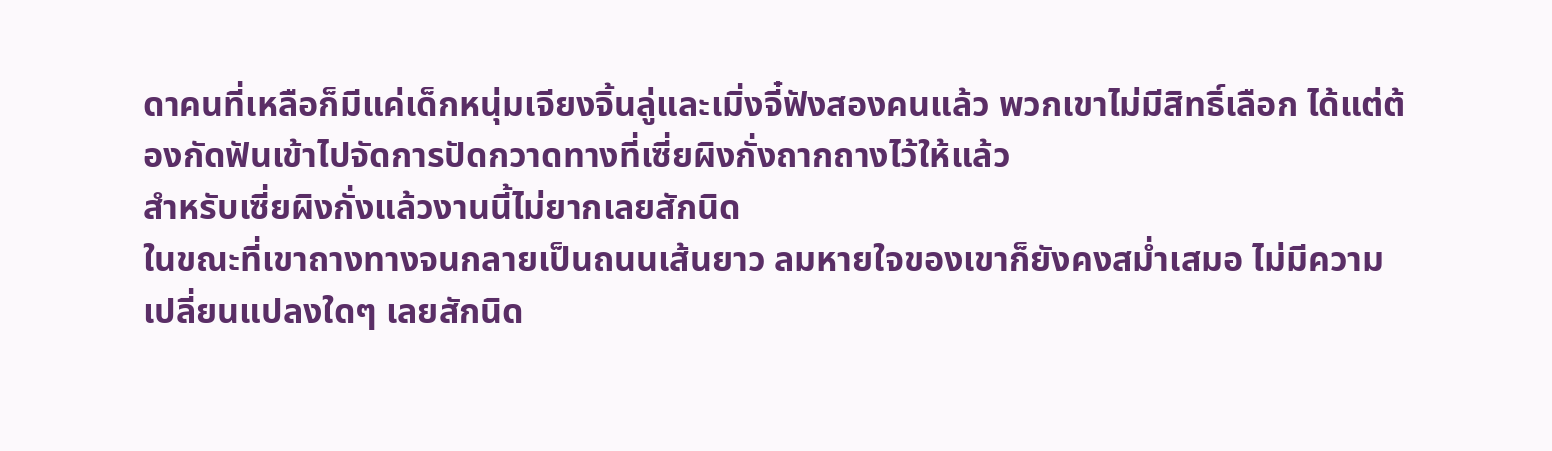ดาคนที่เหลือก็มีแค่เด็กหนุ่มเจียงจิ้นลู่และเมิ่งจี๋ฟังสองคนแล้ว พวกเขาไม่มีสิทธิ์เลือก ได้แต่ต้องกัดฟันเข้าไปจัดการปัดกวาดทางที่เซี่ยผิงกั่งถากถางไว้ให้แล้ว
สำหรับเซี่ยผิงกั่งแล้วงานนี้ไม่ยากเลยสักนิด
ในขณะที่เขาถางทางจนกลายเป็นถนนเส้นยาว ลมหายใจของเขาก็ยังคงสม่ำเสมอ ไม่มีความเปลี่ยนแปลงใดๆ เลยสักนิด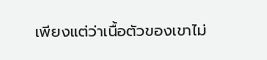เพียงแต่ว่าเนื้อตัวของเขาไม่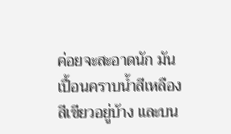ค่อยจะสะอาดนัก มันเปื้อนคราบน้ำสีเหลืองสีเขียวอยู่บ้าง และบน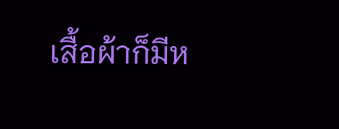เสื้อผ้าก็มีห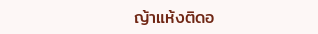ญ้าแห้งติดอ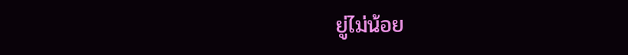ยู่ไม่น้อย